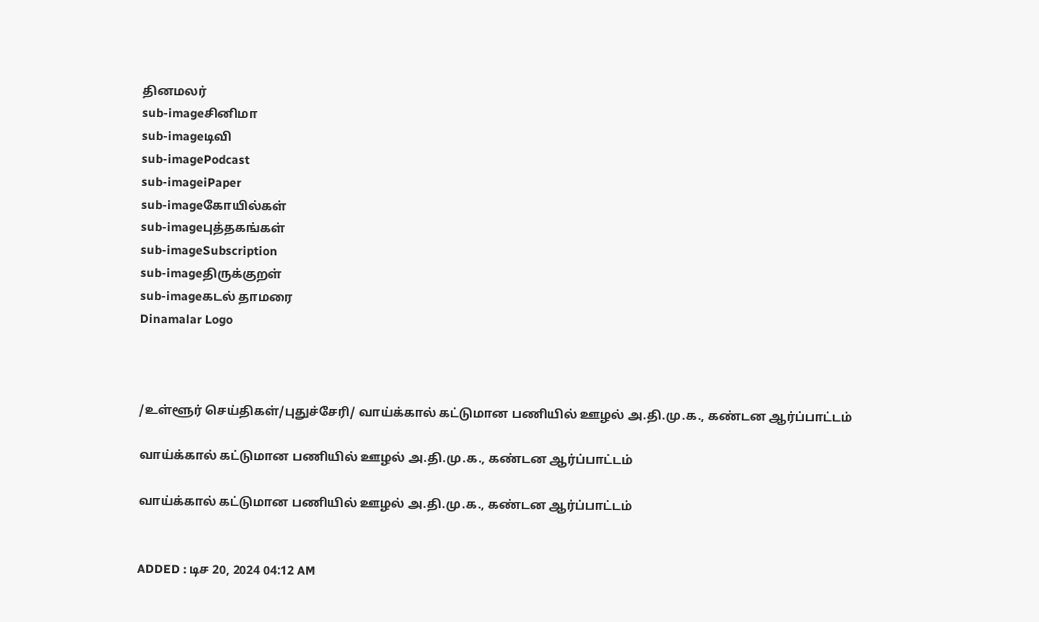தினமலர்
sub-imageசினிமா
sub-imageடிவி
sub-imagePodcast
sub-imageiPaper
sub-imageகோயில்கள்
sub-imageபுத்தகங்கள்
sub-imageSubscription
sub-imageதிருக்குறள்
sub-imageகடல் தாமரை
Dinamalar Logo



/உள்ளூர் செய்திகள்/புதுச்சேரி/ வாய்க்கால் கட்டுமான பணியில் ஊழல் அ.தி.மு.க., கண்டன ஆர்ப்பாட்டம்

வாய்க்கால் கட்டுமான பணியில் ஊழல் அ.தி.மு.க., கண்டன ஆர்ப்பாட்டம்

வாய்க்கால் கட்டுமான பணியில் ஊழல் அ.தி.மு.க., கண்டன ஆர்ப்பாட்டம்


ADDED : டிச 20, 2024 04:12 AM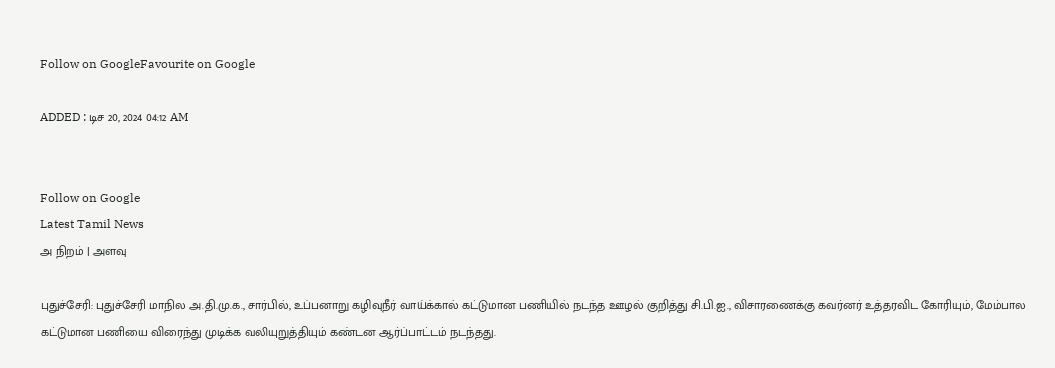Follow on GoogleFavourite on Google

ADDED : டிச 20, 2024 04:12 AM


Follow on Google
Latest Tamil News
அ நிறம் | அளவு

புதுச்சேரி: புதுச்சேரி மாநில அ.தி.மு.க., சார்பில், உப்பனாறு கழிவுநீர் வாய்க்கால் கட்டுமான பணியில் நடந்த ஊழல் குறித்து சி.பி.ஐ., விசாரணைக்கு கவர்னர் உத்தரவிட கோரியும், மேம்பால கட்டுமான பணியை விரைந்து முடிக்க வலியுறுத்தியும் கண்டன ஆர்ப்பாட்டம் நடந்தது.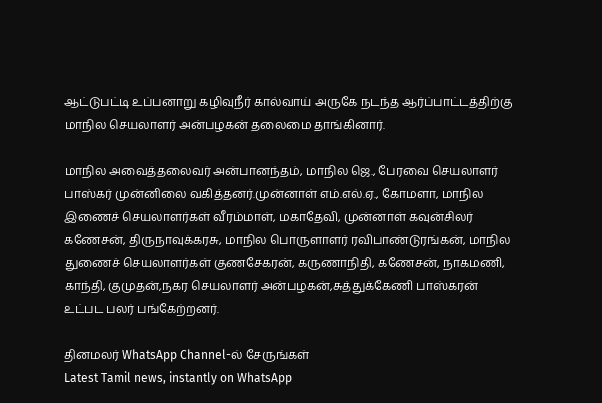ஆட்டுபட்டி உப்பனாறு கழிவுநீர் கால்வாய் அருகே நடந்த ஆர்ப்பாட்டத்திற்கு மாநில செயலாளர் அன்பழகன் தலைமை தாங்கினார்.

மாநில அவைத்தலைவர் அன்பானந்தம், மாநில ஜெ., பேரவை செயலாளர் பாஸ்கர் முன்னிலை வகித்தனர்.முன்னாள் எம்.எல்.ஏ., கோமளா, மாநில இணைச் செயலாளர்கள் வீரம்மாள், மகாதேவி, முன்னாள் கவுன்சிலர் கணேசன், திருநாவுக்கரசு, மாநில பொருளாளர் ரவிபாண்டுரங்கன், மாநில துணைச் செயலாளர்கள் குணசேகரன், கருணாநிதி, கணேசன், நாகமணி, காந்தி, குமுதன்,நகர செயலாளர் அன்பழகன்,சுத்துக்கேணி பாஸ்கரன் உட்பட பலர் பங்கேற்றனர்.

தினமலர் WhatsApp Channel-ல் சேருங்கள்
Latest Tamil news, instantly on WhatsApp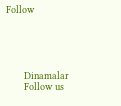Follow





      Dinamalar
      Follow us